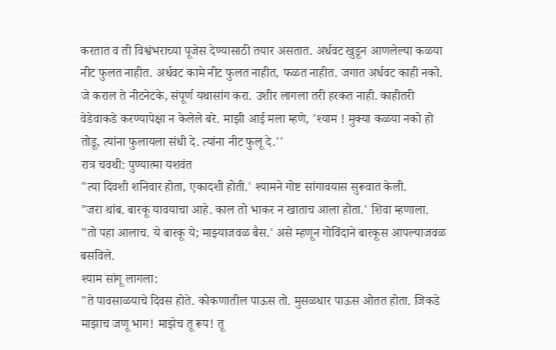करतात व ती विश्वंभराच्या पूजेस देण्यासाठी तयार असतात. अर्धवट खुडून आणलेल्या कळया नीट फुलत नाहीत. अर्धवट कामे नीट फुलत नाहीत, फळत नाहीत. जगात अर्धवट काही नको. जे कराल ते नीटनेटके, संपूर्ण यथासांग करा. उशीर लागला तरी हरकत नाही. काहीतरी वेडेवाकडे करण्यापेक्षा न केलेले बरे. माझी आई मला म्हणे, 'श्याम ! मुक्या कळया नको हो तोडू, त्यांना फुलायला संधी दे. त्यांना नीट फुलू दे.''
रात्र चवथी: पुण्यात्मा यशवंत
"त्या दिवशी शनिवार होता, एकादशी होती.' श्यामने गोष्ट सांगावयास सुरूवात केली.
"जरा थांब. बारकू यावयाचा आहे. काल तो भाकर न खाताच आला होता.' शिवा म्हणाला.
"तो पहा आलाच. ये बारकू ये; माझ्याजवळ बैस.' असे म्हणून गोविंदाने बारकूस आपल्याजवळ बसविले.
श्याम सांगू लागला:
"ते पावसाळयाचे दिवस होते. कोकणातील पाऊस तो. मुसळधार पाऊस ओतत होता. जिकडे
माझाच जणू भाग! माझेच तू रूप! तू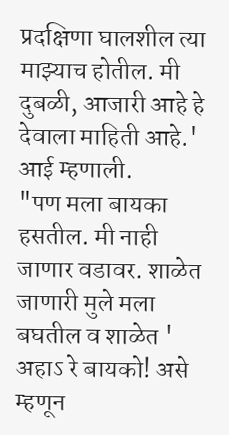प्रदक्षिणा घालशील त्या माझ्याच होतील. मी दुबळी, आजारी आहे हे देवाला माहिती आहे.' आई म्हणाली.
"पण मला बायका हसतील. मी नाही जाणार वडावर. शाळेत जाणारी मुले मला बघतील व शाळेत ' अहाऽ रे बायको! असे म्हणून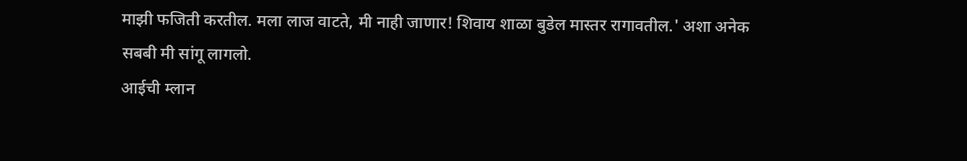माझी फजिती करतील. मला लाज वाटते, मी नाही जाणार! शिवाय शाळा बुडेल मास्तर रागावतील.' अशा अनेक सबबी मी सांगू लागलो.
आईची म्लान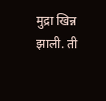मुद्रा खिन्न झाली. ती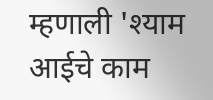म्हणाली 'श्याम आईचे काम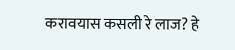करावयास कसली रे लाज? हे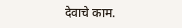देवाचे काम.